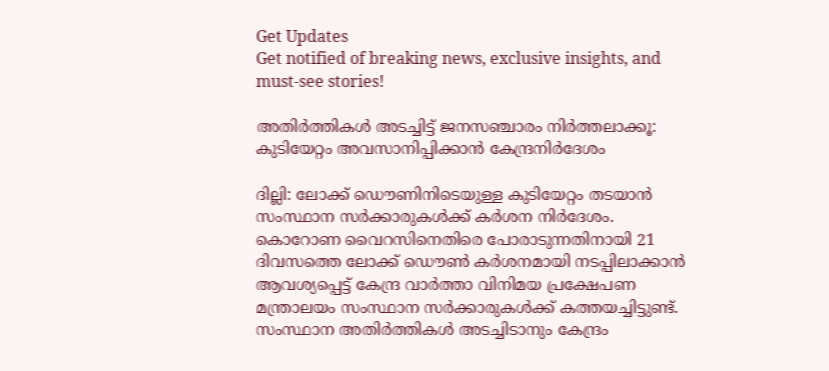Get Updates
Get notified of breaking news, exclusive insights, and must-see stories!

അതിർത്തികൾ അടച്ചിട്ട് ജനസഞ്ചാരം നിർത്തലാക്കൂ: കുടിയേറ്റം അവസാനിപ്പിക്കാൻ കേന്ദ്രനിർദേശം

ദില്ലി: ലോക്ക് ഡൌണിനിടെയുള്ള കുടിയേറ്റം തടയാൻ സംസ്ഥാന സർക്കാരുകൾക്ക് കർശന നിർദേശം. കൊറോണ വൈറസിനെതിരെ പോരാടുന്നതിനായി 21 ദിവസത്തെ ലോക്ക് ഡൌൺ കർശനമായി നടപ്പിലാക്കാൻ ആവശ്യപ്പെട്ട് കേന്ദ്ര വാർത്താ വിനിമയ പ്രക്ഷേപണ മന്ത്രാലയം സംസ്ഥാന സർക്കാരുകൾക്ക് കത്തയച്ചിട്ടുണ്ട്. സംസ്ഥാന അതിർത്തികൾ അടച്ചിടാനും കേന്ദ്രം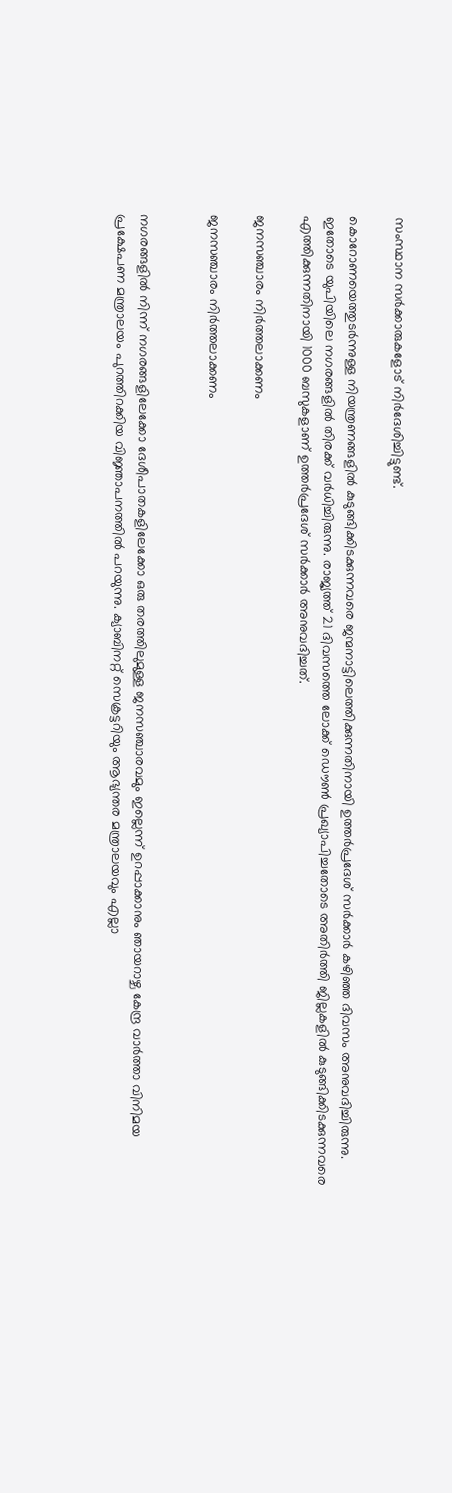സംസ്ഥാന സർക്കാരുകളോട് നിർദേശിച്ചിട്ടുണ്ട്.

കൊറോണയെത്തുടർന്നുള്ള നിയന്ത്രണങ്ങളിൽ കുടുങ്ങിക്കിടക്കുന്നവരെ ജന്മനാട്ടിലെത്തിക്കുന്നതിനായി ഉത്തർപ്രദേശ് സർക്കാർ കഴിഞ്ഞ ദിവസം അനുവദിച്ചിരുന്നു. ഇതോടെ യുപിയിലെ നഗരങ്ങളിൽ തിരക്ക് വർധിച്ചിരുന്നു. രാജ്യത്ത് 21 ദിവസത്തെ ലോക്ക് ഡൌൺ പ്രഖ്യാപിച്ചതോടെ അതിർത്തി ജില്ലകളിൽ കുടുങ്ങിക്കിടക്കുന്നവരെ എത്തിക്കുന്നതിനായി 1000 ബസുകളാണ് ഉത്തർപ്രദേശ് സർക്കാർ അനുവദിച്ചത്.

ജനസഞ്ചാരം നിർത്തലാക്കണം

ജനസഞ്ചാരം നിർത്തലാക്കണം


നഗരങ്ങളിൽ നിന്ന് നഗരങ്ങളിലേക്കോ ദേശീപാതകളിലേക്കോ ഒരു തരത്തിലുമുള്ള ജനസഞ്ചാരവമും ഇല്ലെന്ന് ഉറപ്പാക്കാനും ഞായറാഴ്ച കേന്ദ്ര വാർത്താ വിനിമയ പ്രക്ഷേപണ മന്ത്രാലയം പുറത്തിറക്കിയ വിജ്ഞാപനത്തിൽ പറയുന്നു. ക്യാബിനറ്റ് സെക്രട്ടറിയും ആഭ്യന്തര മന്ത്രാലയവും എല്ലാ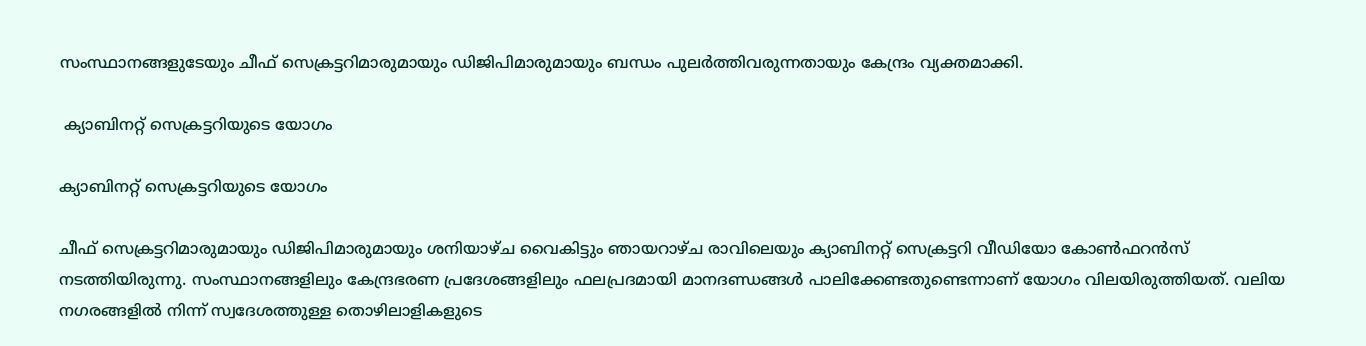സംസ്ഥാനങ്ങളുടേയും ചീഫ് സെക്രട്ടറിമാരുമായും ഡിജിപിമാരുമായും ബന്ധം പുലർത്തിവരുന്നതായും കേന്ദ്രം വ്യക്തമാക്കി.

 ക്യാബിനറ്റ് സെക്രട്ടറിയുടെ യോഗം

ക്യാബിനറ്റ് സെക്രട്ടറിയുടെ യോഗം

ചീഫ് സെക്രട്ടറിമാരുമായും ഡിജിപിമാരുമായും ശനിയാഴ്ച വൈകിട്ടും ഞായറാഴ്ച രാവിലെയും ക്യാബിനറ്റ് സെക്രട്ടറി വീഡിയോ കോൺഫറൻസ് നടത്തിയിരുന്നു. സംസ്ഥാനങ്ങളിലും കേന്ദ്രഭരണ പ്രദേശങ്ങളിലും ഫലപ്രദമായി മാനദണ്ഡങ്ങൾ പാലിക്കേണ്ടതുണ്ടെന്നാണ് യോഗം വിലയിരുത്തിയത്. വലിയ നഗരങ്ങളിൽ നിന്ന് സ്വദേശത്തുള്ള തൊഴിലാളികളുടെ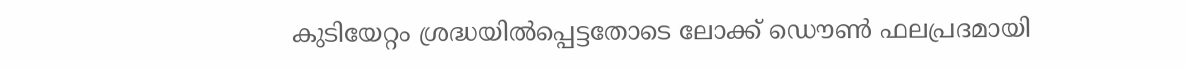കുടിയേറ്റം ശ്രദ്ധയിൽപ്പെട്ടതോടെ ലോക്ക് ഡൌൺ ഫലപ്രദമായി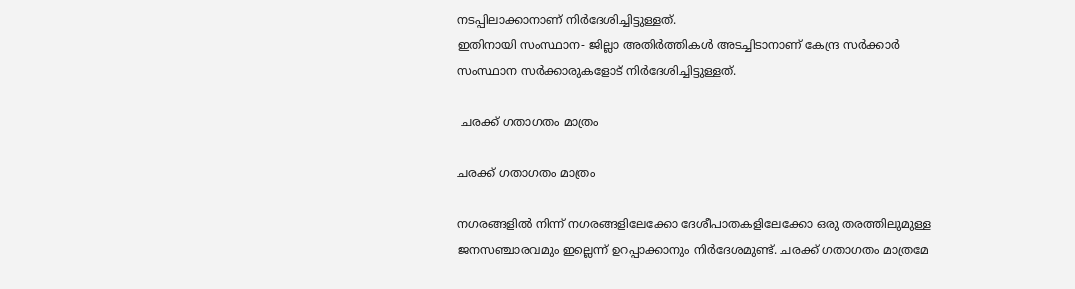നടപ്പിലാക്കാനാണ് നിർദേശിച്ചിട്ടുള്ളത്.
ഇതിനായി സംസ്ഥാന- ജില്ലാ അതിർത്തികൾ അടച്ചിടാനാണ് കേന്ദ്ര സർക്കാർ സംസ്ഥാന സർക്കാരുകളോട് നിർദേശിച്ചിട്ടുള്ളത്.

 ചരക്ക് ഗതാഗതം മാത്രം

ചരക്ക് ഗതാഗതം മാത്രം

നഗരങ്ങളിൽ നിന്ന് നഗരങ്ങളിലേക്കോ ദേശീപാതകളിലേക്കോ ഒരു തരത്തിലുമുള്ള ജനസഞ്ചാരവമും ഇല്ലെന്ന് ഉറപ്പാക്കാനും നിർദേശമുണ്ട്. ചരക്ക് ഗതാഗതം മാത്രമേ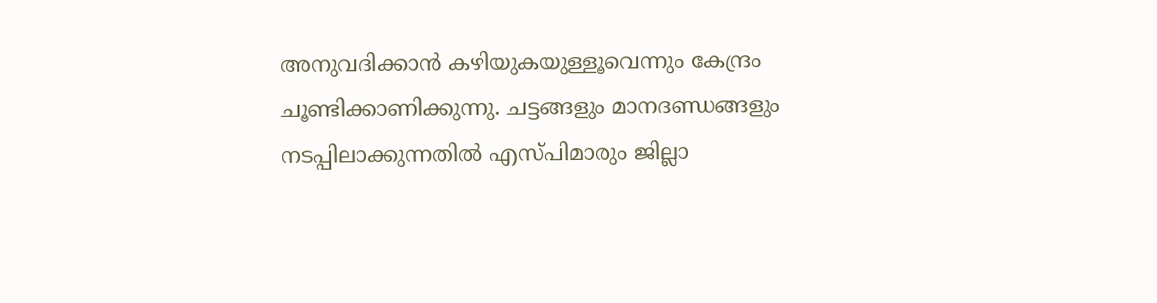അനുവദിക്കാൻ കഴിയുകയുള്ളൂവെന്നും കേന്ദ്രം ചൂണ്ടിക്കാണിക്കുന്നു. ചട്ടങ്ങളും മാനദണ്ഡങ്ങളും നടപ്പിലാക്കുന്നതിൽ എസ്പിമാരും ജില്ലാ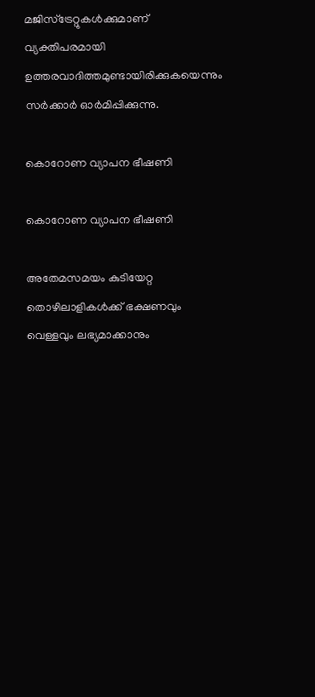മജിസ്ട്രേറ്റുകൾക്കുമാണ് വ്യക്തിപരമായി ഉത്തരവാദിത്തമുണ്ടായിരിക്കുകയെന്നും സർക്കാർ ഓർമിപ്പിക്കുന്നു.

കൊറോണ വ്യാപന ഭീഷണി

കൊറോണ വ്യാപന ഭീഷണി

അതേമസമയം കുടിയേറ്റ തൊഴിലാളികൾക്ക് ഭക്ഷണവും വെള്ളവും ലഭ്യമാക്കാനും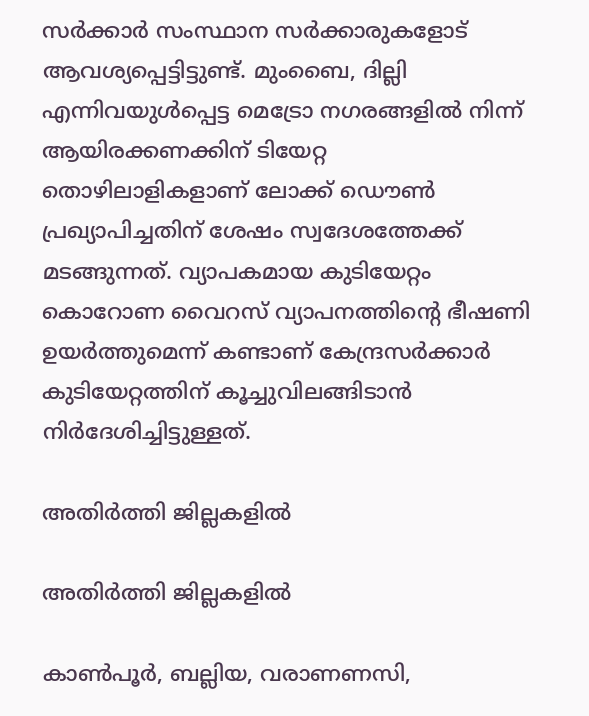സർക്കാർ സംസ്ഥാന സർക്കാരുകളോട് ആവശ്യപ്പെട്ടിട്ടുണ്ട്. മുംബൈ, ദില്ലി എന്നിവയുൾപ്പെട്ട മെട്രോ നഗരങ്ങളിൽ നിന്ന് ആയിരക്കണക്കിന് ടിയേറ്റ തൊഴിലാളികളാണ് ലോക്ക് ഡൌൺ പ്രഖ്യാപിച്ചതിന് ശേഷം സ്വദേശത്തേക്ക് മടങ്ങുന്നത്. വ്യാപകമായ കുടിയേറ്റം കൊറോണ വൈറസ് വ്യാപനത്തിന്റെ ഭീഷണി ഉയർത്തുമെന്ന് കണ്ടാണ് കേന്ദ്രസർക്കാർ കുടിയേറ്റത്തിന് കൂച്ചുവിലങ്ങിടാൻ നിർദേശിച്ചിട്ടുള്ളത്.

അതിർത്തി ജില്ലകളിൽ

അതിർത്തി ജില്ലകളിൽ

കാൺപൂർ, ബല്ലിയ, വരാണണസി,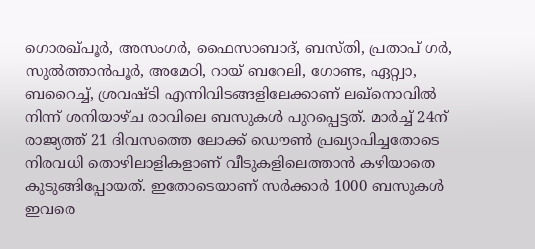ഗൊരഖ്പൂർ, അസംഗർ, ഫൈസാബാദ്, ബസ്തി, പ്രതാപ് ഗർ, സുൽത്താൻപൂർ, അമേഠി, റായ് ബറേലി, ഗോണ്ട, ഏറ്റ്വാ, ബറൈച്ച്, ശ്രവഷ്ടി എന്നിവിടങ്ങളിലേക്കാണ് ലഖ്നൊവിൽ നിന്ന് ശനിയാഴ്ച രാവിലെ ബസുകൾ പുറപ്പെട്ടത്. മാർച്ച് 24ന് രാജ്യത്ത് 21 ദിവസത്തെ ലോക്ക് ഡൌൺ പ്രഖ്യാപിച്ചതോടെ നിരവധി തൊഴിലാളികളാണ് വീടുകളിലെത്താൻ കഴിയാതെ കുടുങ്ങിപ്പോയത്. ഇതോടെയാണ് സർക്കാർ 1000 ബസുകൾ ഇവരെ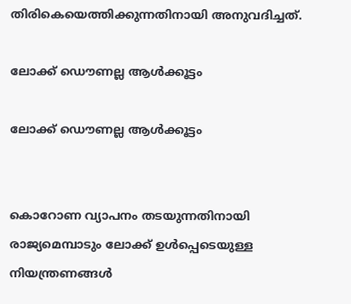തിരികെയെത്തിക്കുന്നതിനായി അനുവദിച്ചത്.

ലോക്ക് ഡൌണല്ല ആൾക്കൂട്ടം

ലോക്ക് ഡൌണല്ല ആൾക്കൂട്ടം


കൊറോണ വ്യാപനം തടയുന്നതിനായി രാജ്യമെമ്പാടും ലോക്ക് ഉൾപ്പെടെയുള്ള നിയന്ത്രണങ്ങൾ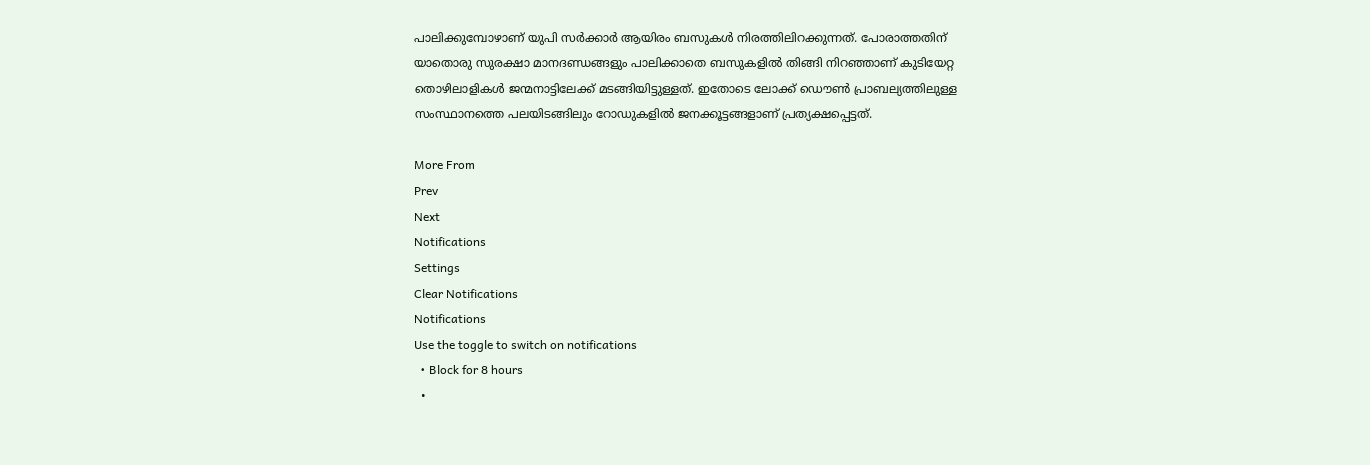പാലിക്കുമ്പോഴാണ് യുപി സർക്കാർ ആയിരം ബസുകൾ നിരത്തിലിറക്കുന്നത്. പോരാത്തതിന് യാതൊരു സുരക്ഷാ മാനദണ്ഡങ്ങളും പാലിക്കാതെ ബസുകളിൽ തിങ്ങി നിറഞ്ഞാണ് കുടിയേറ്റ തൊഴിലാളികൾ ജന്മനാട്ടിലേക്ക് മടങ്ങിയിട്ടുള്ളത്. ഇതോടെ ലോക്ക് ഡൌൺ പ്രാബല്യത്തിലുള്ള സംസ്ഥാനത്തെ പലയിടങ്ങിലും റോഡുകളിൽ ജനക്കൂട്ടങ്ങളാണ് പ്രത്യക്ഷപ്പെട്ടത്.

More From
Prev
Next
Notifications
Settings
Clear Notifications
Notifications
Use the toggle to switch on notifications
  • Block for 8 hours
  •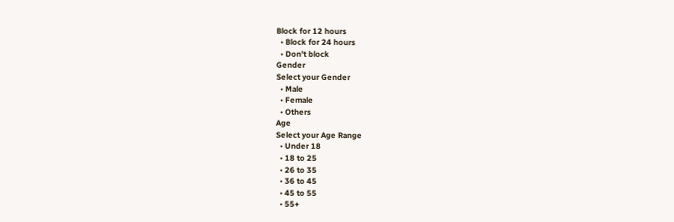Block for 12 hours
  • Block for 24 hours
  • Don't block
Gender
Select your Gender
  • Male
  • Female
  • Others
Age
Select your Age Range
  • Under 18
  • 18 to 25
  • 26 to 35
  • 36 to 45
  • 45 to 55
  • 55+